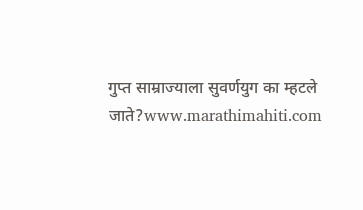गुप्त साम्राज्याला सुवर्णयुग का म्हटले जाते?www.marathimahiti.com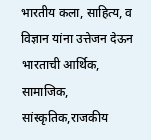भारतीय कला, साहित्य, व विज्ञान यांना उत्तेजन देऊन भारताची आर्थिक, सामाजिक, सांस्कृतिक,राजकीय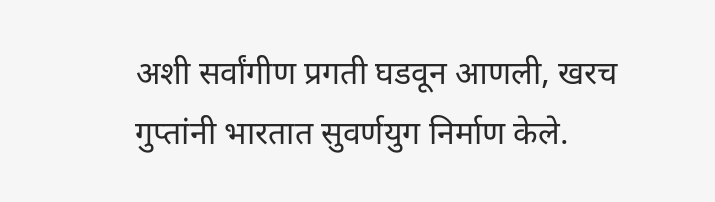अशी सर्वांगीण प्रगती घडवून आणली, खरच गुप्तांनी भारतात सुवर्णयुग निर्माण केले.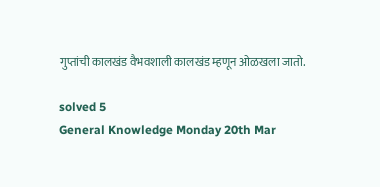गुप्तांची कालखंड वैभवशाली कालखंड म्हणून ओळखला जातो.

solved 5
General Knowledge Monday 20th Mar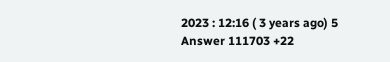2023 : 12:16 ( 3 years ago) 5 Answer 111703 +22